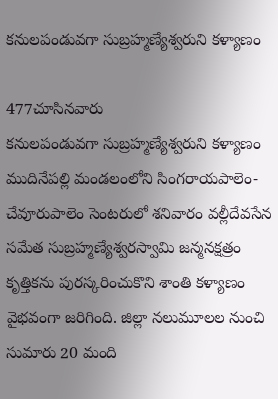కనులపండువగా సుబ్రహ్మణ్యేశ్వరుని కళ్యాణం

477చూసినవారు
కనులపండువగా సుబ్రహ్మణ్యేశ్వరుని కళ్యాణం
ముదినేపల్లి మండలంలోని సింగరాయపాలెం-చేవూరుపాలెం సెంటరులో శనివారం వల్లీదేవసేన సమేత సుబ్రహ్మణ్యేశ్వరస్వామి జన్మనక్షత్రం కృత్తికను పురస్కరించుకొని శాంతి కళ్యాణం వైభవంగా జరిగింది. జిల్లా నలుమూలల నుంచి సుమారు 20 మంది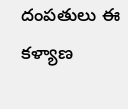దంపతులు ఈ కళ్యాణ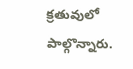క్రతువులో పాల్గొన్నారు.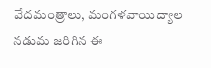వేదమంత్రాలు, మంగళవాయిద్యాల నడుమ జరిగిన ఈ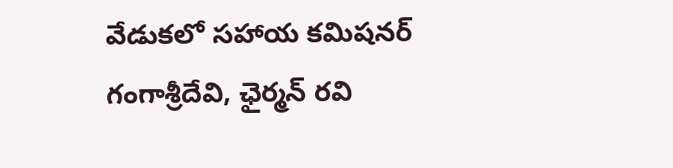వేడుకలో సహాయ కమిషనర్ గంగాశ్రీదేవి, ఛైర్మన్ రవి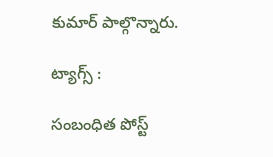కుమార్ పాల్గొన్నారు.

ట్యాగ్స్ :

సంబంధిత పోస్ట్